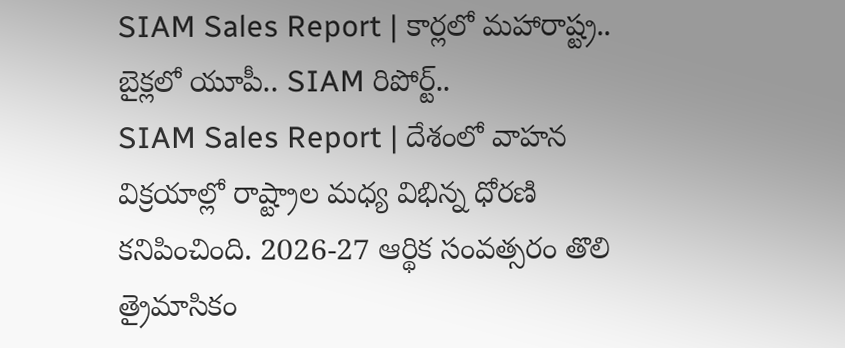SIAM Sales Report | కార్లలో మహారాష్ట్ర.. బైక్లలో యూపీ.. SIAM రిపోర్ట్..
SIAM Sales Report | దేశంలో వాహన విక్రయాల్లో రాష్ట్రాల మధ్య విభిన్న ధోరణి కనిపించింది. 2026-27 ఆర్థిక సంవత్సరం తొలి త్రైమాసికం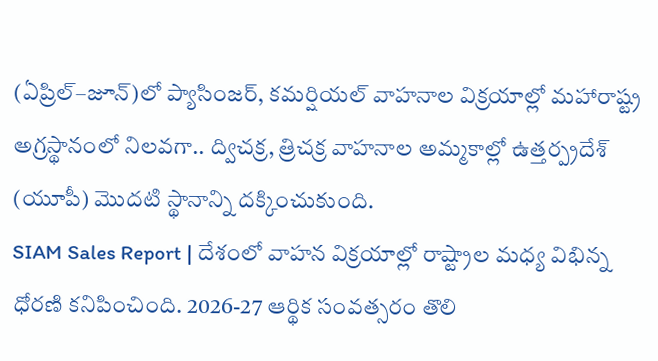(ఏప్రిల్–జూన్)లో ప్యాసింజర్, కమర్షియల్ వాహనాల విక్రయాల్లో మహారాష్ట్ర అగ్రస్థానంలో నిలవగా.. ద్విచక్ర, త్రిచక్ర వాహనాల అమ్మకాల్లో ఉత్తర్ప్రదేశ్ (యూపీ) మొదటి స్థానాన్ని దక్కించుకుంది.
SIAM Sales Report | దేశంలో వాహన విక్రయాల్లో రాష్ట్రాల మధ్య విభిన్న ధోరణి కనిపించింది. 2026-27 ఆర్థిక సంవత్సరం తొలి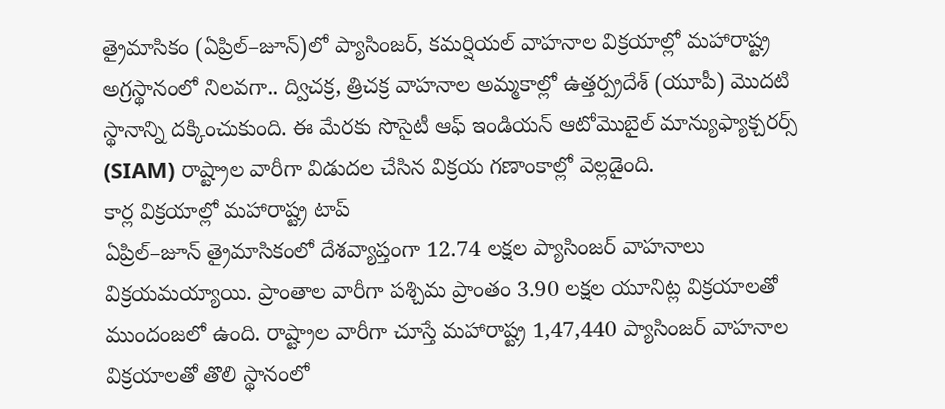త్రైమాసికం (ఏప్రిల్–జూన్)లో ప్యాసింజర్, కమర్షియల్ వాహనాల విక్రయాల్లో మహారాష్ట్ర అగ్రస్థానంలో నిలవగా.. ద్విచక్ర, త్రిచక్ర వాహనాల అమ్మకాల్లో ఉత్తర్ప్రదేశ్ (యూపీ) మొదటి స్థానాన్ని దక్కించుకుంది. ఈ మేరకు సొసైటీ ఆఫ్ ఇండియన్ ఆటోమొబైల్ మాన్యుఫ్యాక్చరర్స్ (SIAM) రాష్ట్రాల వారీగా విడుదల చేసిన విక్రయ గణాంకాల్లో వెల్లడైంది.
కార్ల విక్రయాల్లో మహారాష్ట్ర టాప్
ఏప్రిల్–జూన్ త్రైమాసికంలో దేశవ్యాప్తంగా 12.74 లక్షల ప్యాసింజర్ వాహనాలు విక్రయమయ్యాయి. ప్రాంతాల వారీగా పశ్చిమ ప్రాంతం 3.90 లక్షల యూనిట్ల విక్రయాలతో ముందంజలో ఉంది. రాష్ట్రాల వారీగా చూస్తే మహారాష్ట్ర 1,47,440 ప్యాసింజర్ వాహనాల విక్రయాలతో తొలి స్థానంలో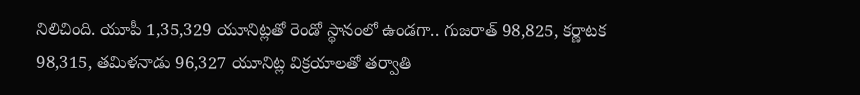నిలిచింది. యూపీ 1,35,329 యూనిట్లతో రెండో స్థానంలో ఉండగా.. గుజరాత్ 98,825, కర్ణాటక 98,315, తమిళనాడు 96,327 యూనిట్ల విక్రయాలతో తర్వాతి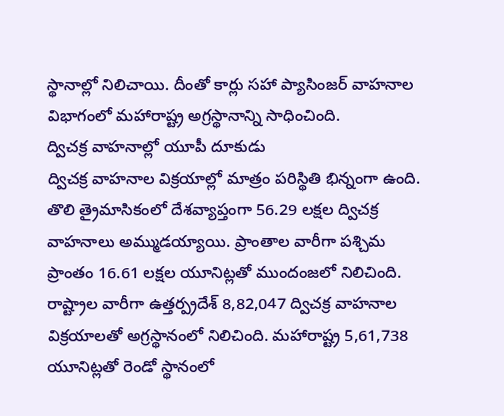స్థానాల్లో నిలిచాయి. దీంతో కార్లు సహా ప్యాసింజర్ వాహనాల విభాగంలో మహారాష్ట్ర అగ్రస్థానాన్ని సాధించింది.
ద్విచక్ర వాహనాల్లో యూపీ దూకుడు
ద్విచక్ర వాహనాల విక్రయాల్లో మాత్రం పరిస్థితి భిన్నంగా ఉంది. తొలి త్రైమాసికంలో దేశవ్యాప్తంగా 56.29 లక్షల ద్విచక్ర వాహనాలు అమ్ముడయ్యాయి. ప్రాంతాల వారీగా పశ్చిమ ప్రాంతం 16.61 లక్షల యూనిట్లతో ముందంజలో నిలిచింది. రాష్ట్రాల వారీగా ఉత్తర్ప్రదేశ్ 8,82,047 ద్విచక్ర వాహనాల విక్రయాలతో అగ్రస్థానంలో నిలిచింది. మహారాష్ట్ర 5,61,738 యూనిట్లతో రెండో స్థానంలో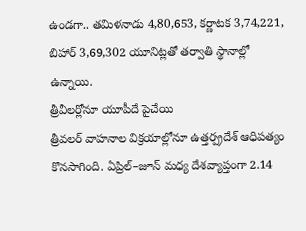ఉండగా.. తమిళనాడు 4,80,653, కర్ణాటక 3,74,221, బిహార్ 3,69,302 యూనిట్లతో తర్వాతి స్థానాల్లో ఉన్నాయి.
త్రీవీలర్లోనూ యూపీదే పైచేయి
త్రీవలర్ వాహనాల విక్రయాల్లోనూ ఉత్తర్ప్రదేశ్ ఆధిపత్యం కొనసాగింది. ఏప్రిల్–జూన్ మధ్య దేశవ్యాప్తంగా 2.14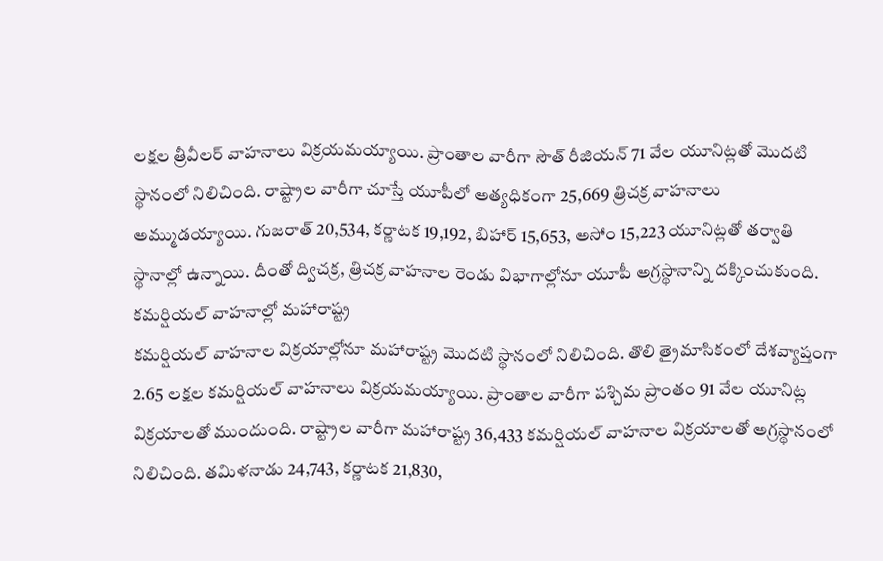లక్షల త్రీవీలర్ వాహనాలు విక్రయమయ్యాయి. ప్రాంతాల వారీగా సౌత్ రీజియన్ 71 వేల యూనిట్లతో మొదటి స్థానంలో నిలిచింది. రాష్ట్రాల వారీగా చూస్తే యూపీలో అత్యధికంగా 25,669 త్రిచక్ర వాహనాలు అమ్ముడయ్యాయి. గుజరాత్ 20,534, కర్ణాటక 19,192, బిహార్ 15,653, అసోం 15,223 యూనిట్లతో తర్వాతి స్థానాల్లో ఉన్నాయి. దీంతో ద్విచక్ర, త్రిచక్ర వాహనాల రెండు విభాగాల్లోనూ యూపీ అగ్రస్థానాన్ని దక్కించుకుంది.
కమర్షియల్ వాహనాల్లో మహారాష్ట్ర
కమర్షియల్ వాహనాల విక్రయాల్లోనూ మహారాష్ట్ర మొదటి స్థానంలో నిలిచింది. తొలి త్రైమాసికంలో దేశవ్యాప్తంగా 2.65 లక్షల కమర్షియల్ వాహనాలు విక్రయమయ్యాయి. ప్రాంతాల వారీగా పశ్చిమ ప్రాంతం 91 వేల యూనిట్ల విక్రయాలతో ముందుంది. రాష్ట్రాల వారీగా మహారాష్ట్ర 36,433 కమర్షియల్ వాహనాల విక్రయాలతో అగ్రస్థానంలో నిలిచింది. తమిళనాడు 24,743, కర్ణాటక 21,830,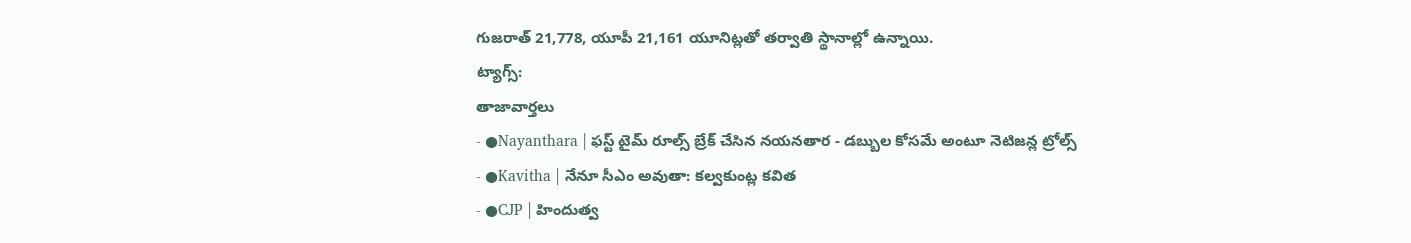గుజరాత్ 21,778, యూపీ 21,161 యూనిట్లతో తర్వాతి స్థానాల్లో ఉన్నాయి.
ట్యాగ్స్:
తాజావార్తలు
- ●Nayanthara | ఫస్ట్ టైమ్ రూల్స్ బ్రేక్ చేసిన నయనతార - డబ్బుల కోసమే అంటూ నెటిజన్ల ట్రోల్స్
- ●Kavitha | నేనూ సీఎం అవుతా: కల్వకుంట్ల కవిత
- ●CJP | హిందుత్వ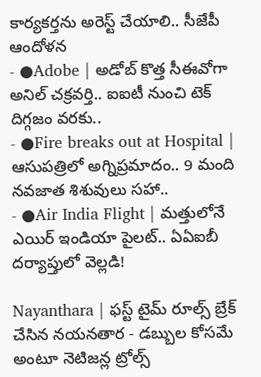కార్యకర్తను అరెస్ట్ చేయాలి.. సీజేపీ ఆందోళన
- ●Adobe | అడోబ్ కొత్త సీఈవోగా అనిల్ చక్రవర్తి.. ఐఐటీ నుంచి టెక్ దిగ్గజం వరకు..
- ●Fire breaks out at Hospital | ఆసుపత్రిలో అగ్నిప్రమాదం.. 9 మంది నవజాత శిశువులు సహా..
- ●Air India Flight | మత్తులోనే ఎయిర్ ఇండియా పైలట్.. ఏఏఐబీ దర్యాప్తులో వెల్లడి!

Nayanthara | ఫస్ట్ టైమ్ రూల్స్ బ్రేక్ చేసిన నయనతార - డబ్బుల కోసమే అంటూ నెటిజన్ల ట్రోల్స్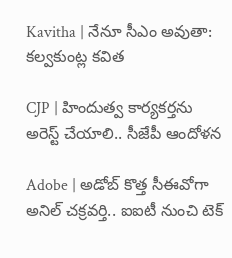Kavitha | నేనూ సీఎం అవుతా: కల్వకుంట్ల కవిత

CJP | హిందుత్వ కార్యకర్తను అరెస్ట్ చేయాలి.. సీజేపీ ఆందోళన

Adobe | అడోబ్ కొత్త సీఈవోగా అనిల్ చక్రవర్తి.. ఐఐటీ నుంచి టెక్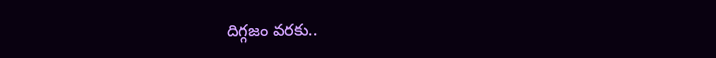దిగ్గజం వరకు..